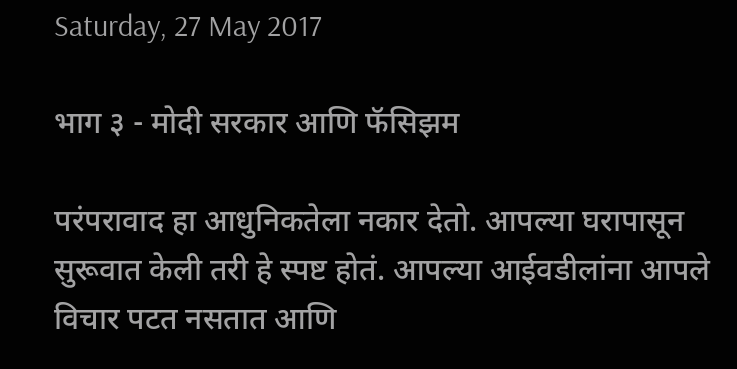Saturday, 27 May 2017

भाग ३ - मोदी सरकार आणि फॅसिझम

परंपरावाद हा आधुनिकतेला नकार देतो. आपल्या घरापासून सुरूवात केली तरी हे स्पष्ट होतं. आपल्या आईवडीलांना आपले विचार पटत नसतात आणि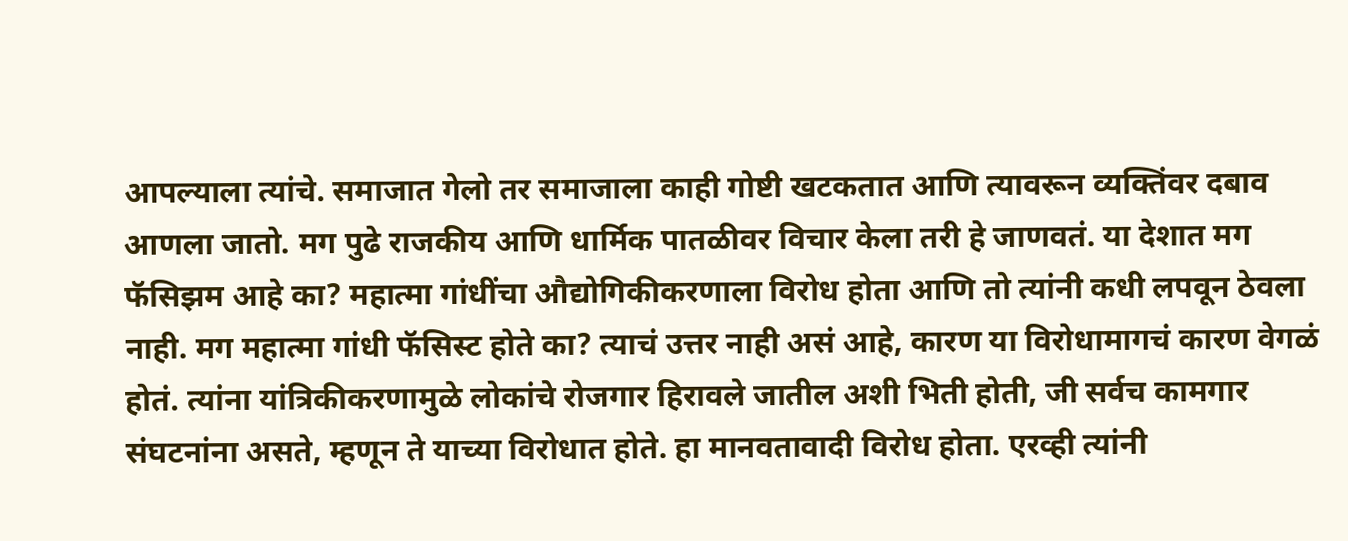आपल्याला त्यांचे. समाजात गेलो तर समाजाला काही गोष्टी खटकतात आणि त्यावरून व्यक्तिंवर दबाव आणला जातो. मग पुढे राजकीय आणि धार्मिक पातळीवर विचार केला तरी हे जाणवतं. या देशात मग फॅसिझम आहे का? महात्मा गांधींचा औद्योगिकीकरणाला विरोध होता आणि तो त्यांनी कधी लपवून ठेवला नाही. मग महात्मा गांधी फॅसिस्ट होते का? त्याचं उत्तर नाही असं आहे, कारण या विरोधामागचं कारण वेगळं होतं. त्यांना यांत्रिकीकरणामुळे लोकांचे रोजगार हिरावले जातील अशी भिती होती, जी सर्वच कामगार संघटनांना असते, म्हणून ते याच्या विरोधात होते. हा मानवतावादी विरोध होता. एरव्ही त्यांनी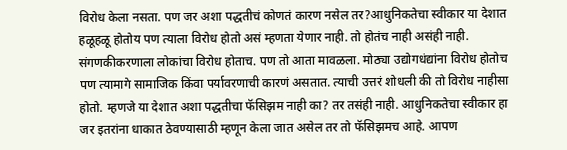विरोध केला नसता. पण जर अशा पद्धतीचं कोणतं कारण नसेल तर?आधुनिकतेचा स्वीकार या देशात हळूहळू होतोय पण त्याला विरोध होतो असं म्हणता येणार नाही. तो होतंच नाही असंही नाही. संगणकीकरणाला लोकांचा विरोध होताच. पण तो आता मावळला. मोठ्या उद्योगधंद्यांना विरोध होतोच पण त्यामागे सामाजिक किंवा पर्यावरणाची कारणं असतात. त्याची उत्तरं शोधली की तो विरोध नाहीसा होतो. म्हणजे या देशात अशा पद्धतीचा फॅसिझम नाही का? तर तसंही नाही. आधुनिकतेचा स्वीकार हा जर इतरांना धाकात ठेवण्यासाठी म्हणून केला जात असेल तर तो फॅसिझमच आहे. आपण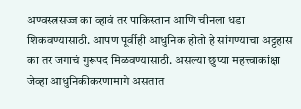अण्वस्त्रसज्ज का व्हावं तर पाकिस्तान आणि चीनला धडा शिकवण्यासाठी. आपण पूर्वीही आधुनिक होतो हे सांगण्याचा अट्टहास का तर जगाचं गुरूपद मिळवण्यासाठी. असल्या छुप्या महत्त्वाकांक्षा जेव्हा आधुनिकीकरणामागे असतात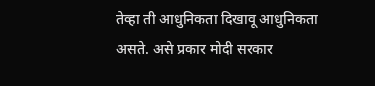तेव्हा ती आधुनिकता दिखावू आधुनिकता असते. असे प्रकार मोदी सरकार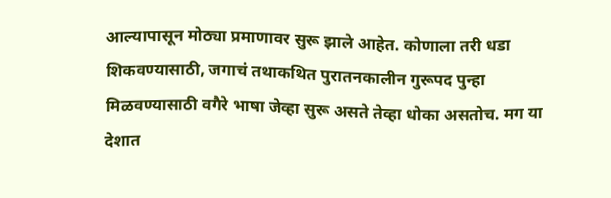आल्यापासून मोठ्या प्रमाणावर सुरू झाले आहेत. कोणाला तरी धडा शिकवण्यासाठी, जगाचं तथाकथित पुरातनकालीन गुरूपद पुन्हा मिळवण्यासाठी वगैरे भाषा जेव्हा सुरू असते तेव्हा धोका असतोच. मग या देशात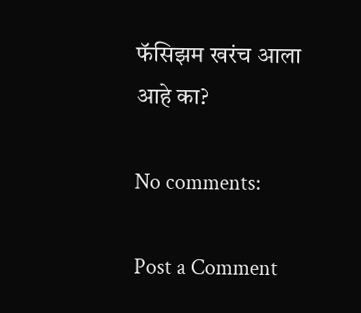फॅसिझम खरंच आला आहे का?

No comments:

Post a Comment